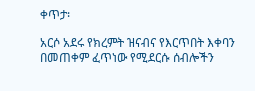ቀጥታ፡

አርሶ አደሩ የክረምት ዝናብና የእርጥበት እቀባን በመጠቀም ፈጥነው የሚደርሱ ሰብሎችን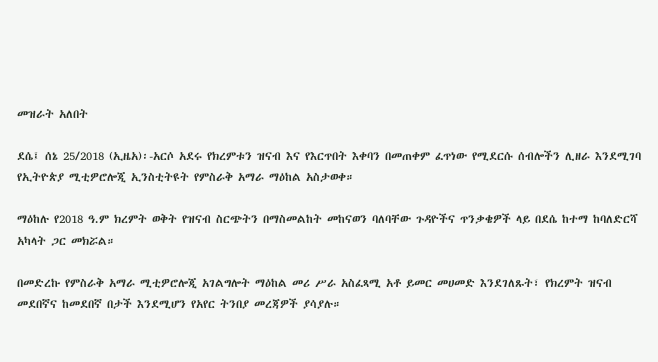መዝራት አለበት

ደሴ፤ ሰኔ 25/2018 (ኢዜአ)፡-አርሶ አደሩ የክረምቱን ዝናብ እና የእርጥበት እቀባን በመጠቀም ፈጥነው የሚደርሱ ሰብሎችን ሊዘራ እንደሚገባ የኢትዮጵያ ሚቲዎሮሎጂ ኢንስቲትዩት የምስራቅ አማራ ማዕከል አስታወቀ።

ማዕከሉ የ2018 ዓ.ም ክረምት ወቅት የዝናብ ስርጭትን በማስመልከት መከናወን ባለባቸው ጉዳዮችና ጥንቃቄዎች ላይ በደሴ ከተማ ከባለድርሻ አካላት ጋር መክሯል።

በመድረኩ የምስራቅ አማራ ሚቲዎሮሎጂ አገልግሎት ማዕከል መሪ ሥራ አስፈጻሚ አቶ ይመር መሀመድ እንደገለጹት፣ የክረምት ዝናብ መደበኛና ከመደበኛ በታች እንደሚሆን የአየር ትንበያ መረጃዎች ያሳያሉ።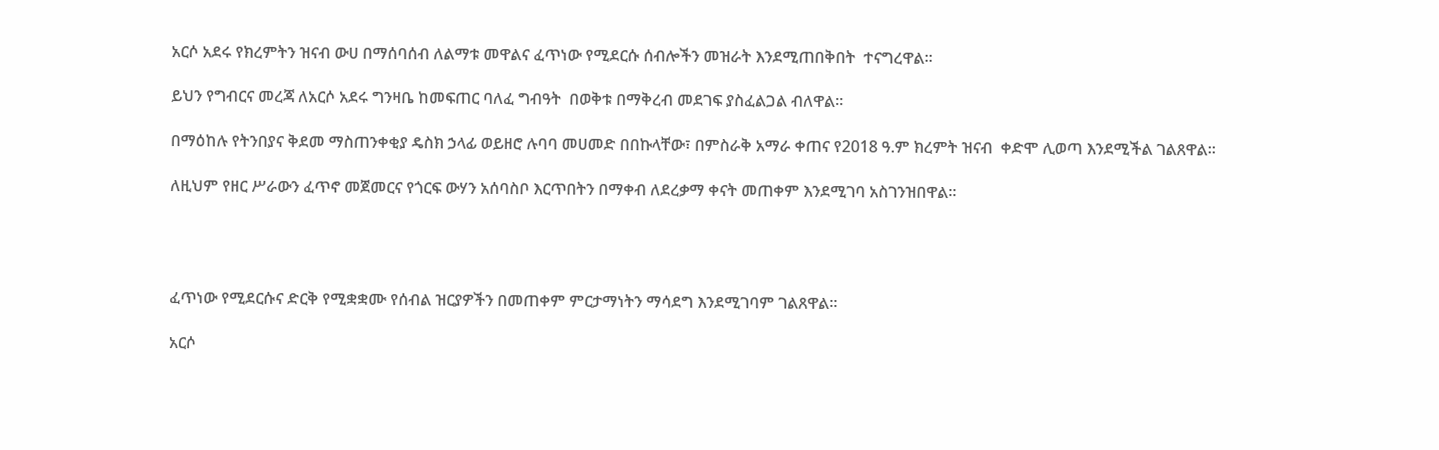አርሶ አደሩ የክረምትን ዝናብ ውሀ በማሰባሰብ ለልማቱ መዋልና ፈጥነው የሚደርሱ ሰብሎችን መዝራት እንደሚጠበቅበት  ተናግረዋል።

ይህን የግብርና መረጃ ለአርሶ አደሩ ግንዛቤ ከመፍጠር ባለፈ ግብዓት  በወቅቱ በማቅረብ መደገፍ ያስፈልጋል ብለዋል።

በማዕከሉ የትንበያና ቅደመ ማስጠንቀቂያ ዴስክ ኃላፊ ወይዘሮ ሉባባ መሀመድ በበኩላቸው፣ በምስራቅ አማራ ቀጠና የ2018 ዓ.ም ክረምት ዝናብ  ቀድሞ ሊወጣ እንደሚችል ገልጸዋል።

ለዚህም የዘር ሥራውን ፈጥኖ መጀመርና የጎርፍ ውሃን አሰባስቦ እርጥበትን በማቀብ ለደረቃማ ቀናት መጠቀም እንደሚገባ አስገንዝበዋል።




ፈጥነው የሚደርሱና ድርቅ የሚቋቋሙ የሰብል ዝርያዎችን በመጠቀም ምርታማነትን ማሳደግ እንደሚገባም ገልጸዋል።

አርሶ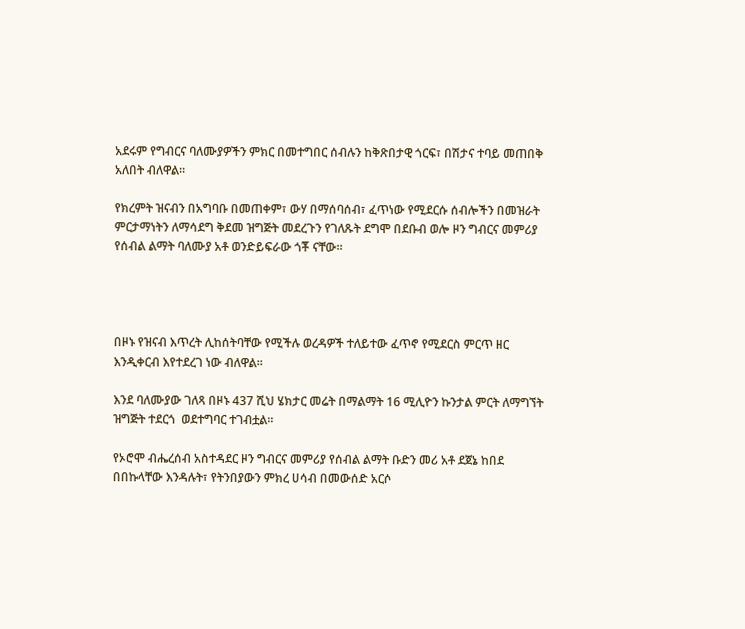አደሩም የግብርና ባለሙያዎችን ምክር በመተግበር ሰብሉን ከቅጽበታዊ ጎርፍ፣ በሽታና ተባይ መጠበቅ አለበት ብለዋል።

የክረምት ዝናብን በአግባቡ በመጠቀም፣ ውሃ በማሰባሰብ፣ ፈጥነው የሚደርሱ ሰብሎችን በመዝራት ምርታማነትን ለማሳደግ ቅደመ ዝግጅት መደረጉን የገለጹት ደግሞ በደቡብ ወሎ ዞን ግብርና መምሪያ የሰብል ልማት ባለሙያ አቶ ወንድይፍራው ጎቾ ናቸው።




በዞኑ የዝናብ እጥረት ሊከሰትባቸው የሚችሉ ወረዳዎች ተለይተው ፈጥኖ የሚደርስ ምርጥ ዘር እንዲቀርብ እየተደረገ ነው ብለዋል።

እንደ ባለሙያው ገለጻ በዞኑ 437 ሺህ ሄክታር መሬት በማልማት 16 ሚሊዮን ኩንታል ምርት ለማግኘት ዝግጅት ተደርጎ  ወደተግባር ተገብቷል።

የኦሮሞ ብሔረሰብ አስተዳደር ዞን ግብርና መምሪያ የሰብል ልማት ቡድን መሪ አቶ ደጀኔ ከበደ በበኩላቸው እንዳሉት፣ የትንበያውን ምክረ ሀሳብ በመውሰድ አርሶ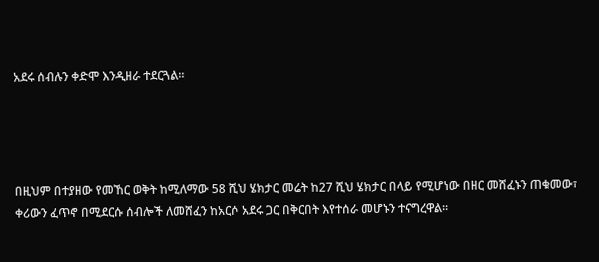አደሩ ሰብሉን ቀድሞ እንዲዘራ ተደርጓል።




በዚህም በተያዘው የመኸር ወቅት ከሚለማው 58 ሺህ ሄክታር መሬት ከ27 ሺህ ሄክታር በላይ የሚሆነው በዘር መሸፈኑን ጠቁመው፣ ቀሪውን ፈጥኖ በሚደርሱ ሰብሎች ለመሸፈን ከአርሶ አደሩ ጋር በቅርበት እየተሰራ መሆኑን ተናግረዋል።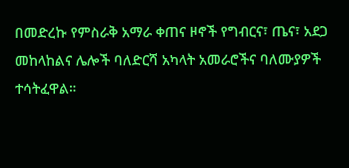በመድረኩ የምስራቅ አማራ ቀጠና ዞኖች የግብርና፣ ጤና፣ አደጋ መከላከልና ሌሎች ባለድርሻ አካላት አመራሮችና ባለሙያዎች ተሳትፈዋል።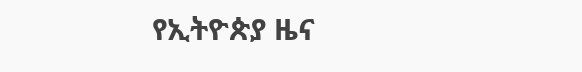የኢትዮጵያ ዜና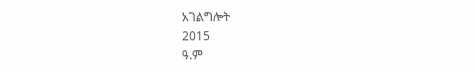አገልግሎት
2015
ዓ.ም